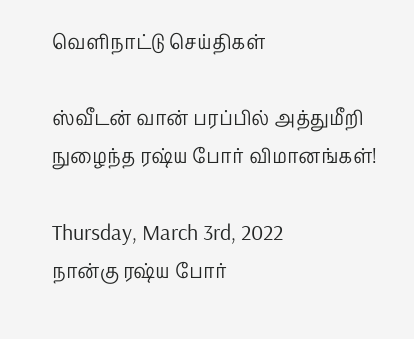வெளிநாட்டு செய்திகள்

ஸ்வீடன் வான் பரப்பில் அத்துமீறி நுழைந்த ரஷ்ய போர் விமானங்கள்!

Thursday, March 3rd, 2022
நான்கு ரஷ்ய போர்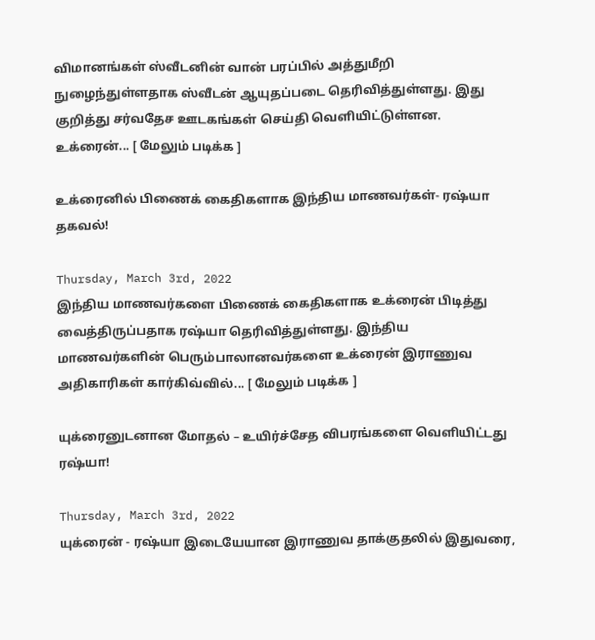விமானங்கள் ஸ்வீடனின் வான் பரப்பில் அத்துமீறி நுழைந்துள்ளதாக ஸ்வீடன் ஆயுதப்படை தெரிவித்துள்ளது. இது குறித்து சர்வதேச ஊடகங்கள் செய்தி வெளியிட்டுள்ளன. உக்ரைன்... [ மேலும் படிக்க ]

உக்ரைனில் பிணைக் கைதிகளாக இந்திய மாணவர்கள்- ரஷ்யா தகவல்!

Thursday, March 3rd, 2022
இந்திய மாணவர்களை பிணைக் கைதிகளாக உக்ரைன் பிடித்து வைத்திருப்பதாக ரஷ்யா தெரிவித்துள்ளது. இந்திய மாணவர்களின் பெரும்பாலானவர்களை உக்ரைன் இராணுவ அதிகாரிகள் கார்கிவ்வில்... [ மேலும் படிக்க ]

யுக்ரைனுடனான மோதல் – உயிர்ச்சேத விபரங்களை வெளியிட்டது ரஷ்யா!

Thursday, March 3rd, 2022
யுக்ரைன் - ரஷ்யா இடையேயான இராணுவ தாக்குதலில் இதுவரை,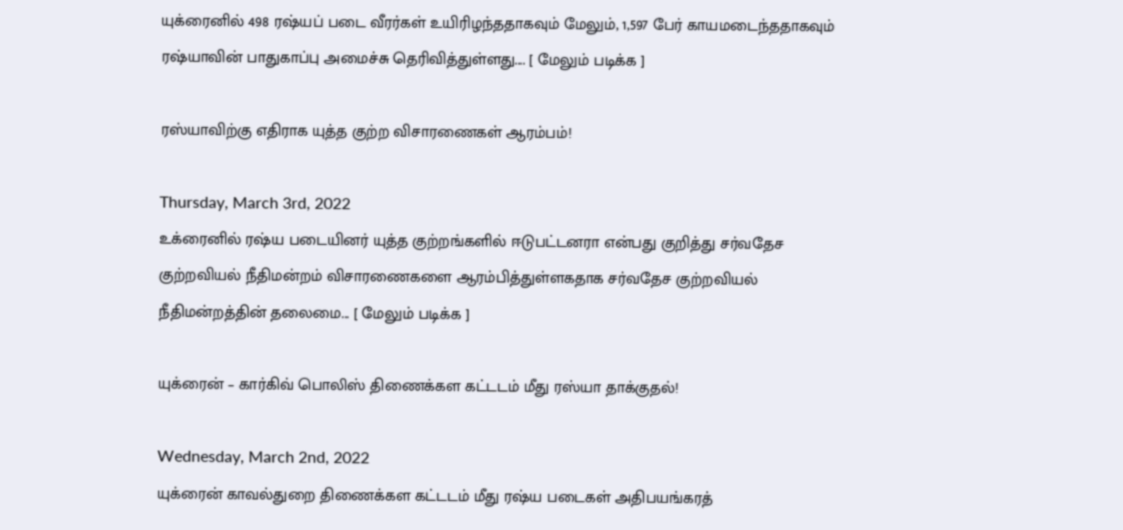யுக்ரைனில் 498 ரஷ்யப் படை வீரர்கள் உயிரிழந்ததாகவும் மேலும், 1,597 பேர் காயமடைந்ததாகவும் ரஷ்யாவின் பாதுகாப்பு அமைச்சு தெரிவித்துள்ளது.... [ மேலும் படிக்க ]

ரஸ்யாவிற்கு எதிராக யுத்த குற்ற விசாரணைகள் ஆரம்பம்!

Thursday, March 3rd, 2022
உக்ரைனில் ரஷ்ய படையினர் யுத்த குற்றங்களில் ஈடுபட்டனரா என்பது குறித்து சர்வதேச குற்றவியல் நீதிமன்றம் விசாரணைகளை ஆரம்பித்துள்ளகதாக சர்வதேச குற்றவியல் நீதிமன்றத்தின் தலைமை... [ மேலும் படிக்க ]

யுக்ரைன் – கார்கிவ் பொலிஸ் திணைக்கள கட்டடம் மீது ரஸ்யா தாக்குதல்!

Wednesday, March 2nd, 2022
யுக்ரைன் காவல்துறை திணைக்கள கட்டடம் மீது ரஷ்ய படைகள் அதிபயங்கரத்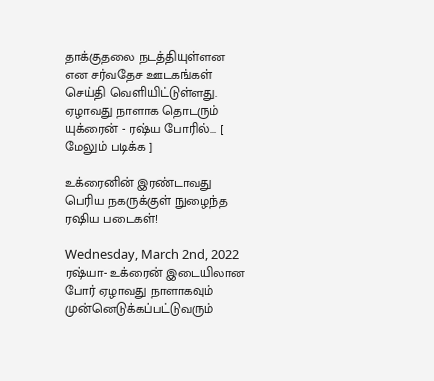தாக்குதலை நடத்தியுள்ளன என சர்வதேச ஊடகங்கள் செய்தி வெளியிட்டுள்ளது. ஏழாவது நாளாக தொடரும் யுக்ரைன் - ரஷ்ய போரில்... [ மேலும் படிக்க ]

உக்ரைனின் இரண்டாவது பெரிய நகருக்குள் நுழைந்த ரஷிய படைகள்!

Wednesday, March 2nd, 2022
ரஷ்யா- உக்ரைன் இடையிலான போர் ஏழாவது நாளாகவும் முன்னெடுக்கப்பட்டுவரும்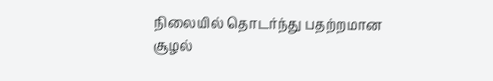நிலையில் தொடர்ந்து பதற்றமான சூழல்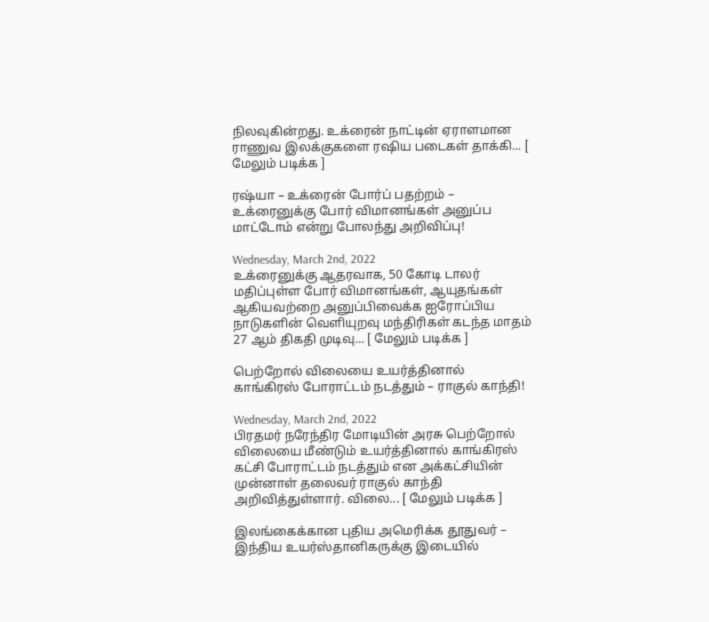நிலவுகின்றது. உக்ரைன் நாட்டின் ஏராளமான ராணுவ இலக்குகளை ரஷிய படைகள் தாக்கி... [ மேலும் படிக்க ]

ரஷ்யா – உக்ரைன் போர்ப் பதற்றம் – உக்ரைனுக்கு போர் விமானங்கள் அனுப்ப மாட்டோம் என்று போலந்து அறிவிப்பு!

Wednesday, March 2nd, 2022
உக்ரைனுக்கு ஆதரவாக, 50 கோடி டாலர் மதிப்புள்ள போர் விமானங்கள், ஆயுதங்கள் ஆகியவற்றை அனுப்பிவைக்க ஐரோப்பிய நாடுகளின் வெளியுறவு மந்திரிகள் கடந்த மாதம் 27 ஆம் திகதி முடிவு... [ மேலும் படிக்க ]

பெற்றோல் விலையை உயர்த்தினால் காங்கிரஸ் போராட்டம் நடத்தும் – ராகுல் காந்தி!

Wednesday, March 2nd, 2022
பிரதமர் நரேந்திர மோடியின் அரசு பெற்றோல் விலையை மீண்டும் உயர்த்தினால் காங்கிரஸ் கட்சி போராட்டம் நடத்தும் என அக்கட்சியின் முன்னாள் தலைவர் ராகுல் காந்தி அறிவித்துள்ளார். விலை... [ மேலும் படிக்க ]

இலங்கைக்கான புதிய அமெரிக்க தூதுவர் – இந்திய உயர்ஸ்தானிகருக்கு இடையில்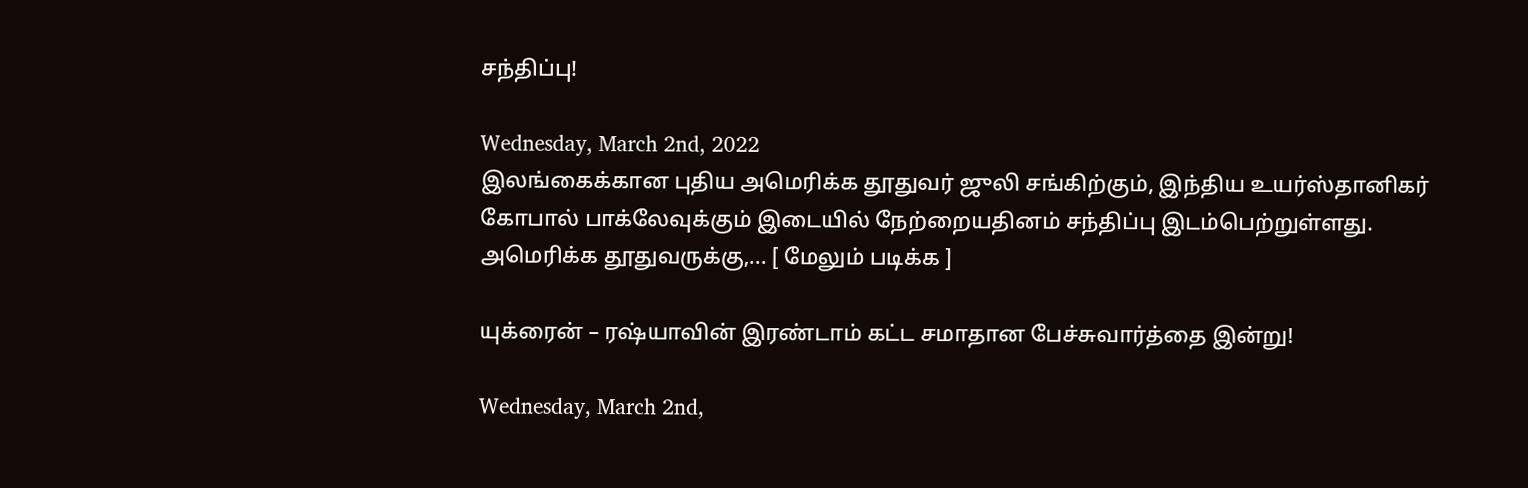சந்திப்பு!

Wednesday, March 2nd, 2022
இலங்கைக்கான புதிய அமெரிக்க தூதுவர் ஜுலி சங்கிற்கும், இந்திய உயர்ஸ்தானிகர் கோபால் பாக்லேவுக்கும் இடையில் நேற்றையதினம் சந்திப்பு இடம்பெற்றுள்ளது. அமெரிக்க தூதுவருக்கு,... [ மேலும் படிக்க ]

யுக்ரைன் – ரஷ்யாவின் இரண்டாம் கட்ட சமாதான பேச்சுவார்த்தை இன்று!

Wednesday, March 2nd,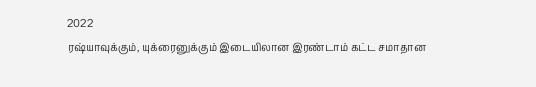2022
ரஷ்யாவுக்கும், யுக்ரைனுக்கும் இடையிலான இரண்டாம் கட்ட சமாதான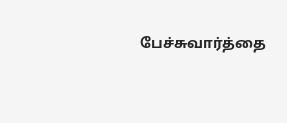பேச்சுவார்த்தை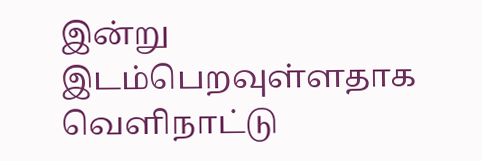இன்று இடம்பெறவுள்ளதாக வெளிநாட்டு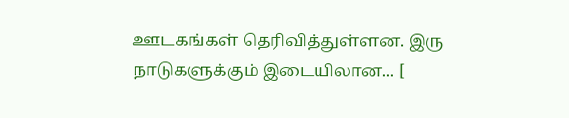ஊடகங்கள் தெரிவித்துள்ளன. இரு நாடுகளுக்கும் இடையிலான... [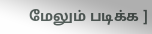மேலும் படிக்க ]